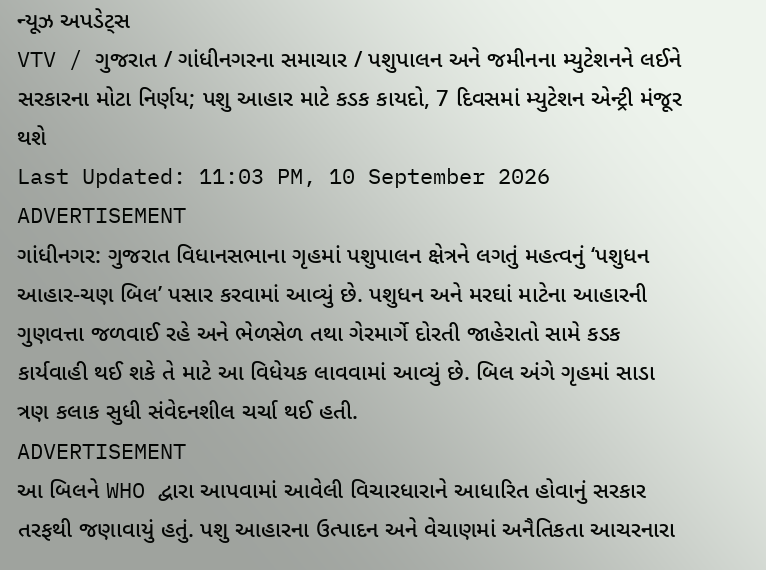ન્યૂઝ અપડેટ્સ
VTV / ગુજરાત / ગાંધીનગરના સમાચાર / પશુપાલન અને જમીનના મ્યુટેશનને લઈને સરકારના મોટા નિર્ણય; પશુ આહાર માટે કડક કાયદો, 7 દિવસમાં મ્યુટેશન એન્ટ્રી મંજૂર થશે
Last Updated: 11:03 PM, 10 September 2026
ADVERTISEMENT
ગાંધીનગર: ગુજરાત વિધાનસભાના ગૃહમાં પશુપાલન ક્ષેત્રને લગતું મહત્વનું ‘પશુધન આહાર-ચણ બિલ’ પસાર કરવામાં આવ્યું છે. પશુધન અને મરઘાં માટેના આહારની ગુણવત્તા જળવાઈ રહે અને ભેળસેળ તથા ગેરમાર્ગે દોરતી જાહેરાતો સામે કડક કાર્યવાહી થઈ શકે તે માટે આ વિધેયક લાવવામાં આવ્યું છે. બિલ અંગે ગૃહમાં સાડા ત્રણ કલાક સુધી સંવેદનશીલ ચર્ચા થઈ હતી.
ADVERTISEMENT
આ બિલને WHO દ્વારા આપવામાં આવેલી વિચારધારાને આધારિત હોવાનું સરકાર તરફથી જણાવાયું હતું. પશુ આહારના ઉત્પાદન અને વેચાણમાં અનૈતિકતા આચરનારા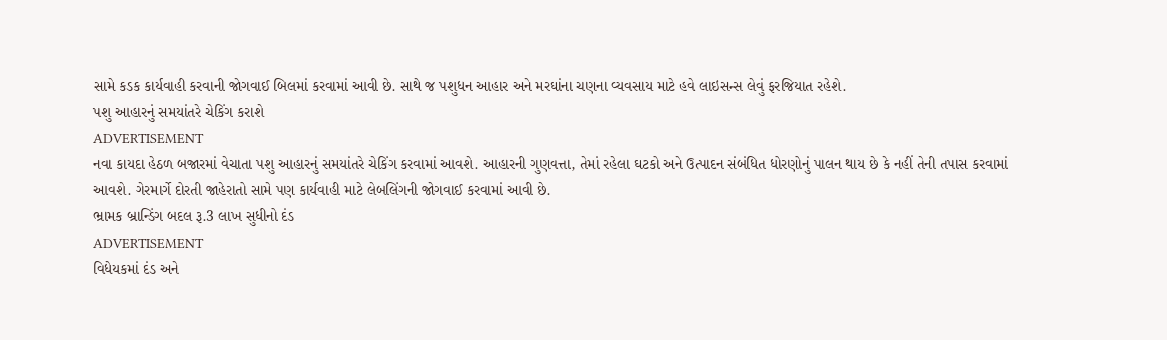સામે કડક કાર્યવાહી કરવાની જોગવાઈ બિલમાં કરવામાં આવી છે. સાથે જ પશુધન આહાર અને મરઘાંના ચણના વ્યવસાય માટે હવે લાઇસન્સ લેવું ફરજિયાત રહેશે.
પશુ આહારનું સમયાંતરે ચેકિંગ કરાશે
ADVERTISEMENT
નવા કાયદા હેઠળ બજારમાં વેચાતા પશુ આહારનું સમયાંતરે ચેકિંગ કરવામાં આવશે. આહારની ગુણવત્તા, તેમાં રહેલા ઘટકો અને ઉત્પાદન સંબંધિત ધોરણોનું પાલન થાય છે કે નહીં તેની તપાસ કરવામાં આવશે. ગેરમાર્ગે દોરતી જાહેરાતો સામે પણ કાર્યવાહી માટે લેબલિંગની જોગવાઈ કરવામાં આવી છે.
ભ્રામક બ્રાન્ડિંગ બદલ રૂ.3 લાખ સુધીનો દંડ
ADVERTISEMENT
વિધેયકમાં દંડ અને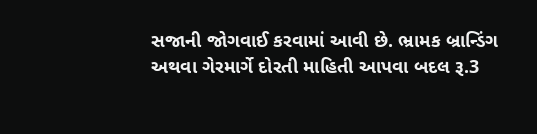સજાની જોગવાઈ કરવામાં આવી છે. ભ્રામક બ્રાન્ડિંગ અથવા ગેરમાર્ગે દોરતી માહિતી આપવા બદલ રૂ.3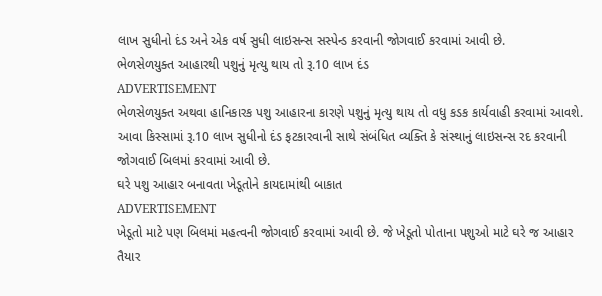લાખ સુધીનો દંડ અને એક વર્ષ સુધી લાઇસન્સ સસ્પેન્ડ કરવાની જોગવાઈ કરવામાં આવી છે.
ભેળસેળયુક્ત આહારથી પશુનું મૃત્યુ થાય તો રૂ.10 લાખ દંડ
ADVERTISEMENT
ભેળસેળયુક્ત અથવા હાનિકારક પશુ આહારના કારણે પશુનું મૃત્યુ થાય તો વધુ કડક કાર્યવાહી કરવામાં આવશે. આવા કિસ્સામાં રૂ.10 લાખ સુધીનો દંડ ફટકારવાની સાથે સંબંધિત વ્યક્તિ કે સંસ્થાનું લાઇસન્સ રદ કરવાની જોગવાઈ બિલમાં કરવામાં આવી છે.
ઘરે પશુ આહાર બનાવતા ખેડૂતોને કાયદામાંથી બાકાત
ADVERTISEMENT
ખેડૂતો માટે પણ બિલમાં મહત્વની જોગવાઈ કરવામાં આવી છે. જે ખેડૂતો પોતાના પશુઓ માટે ઘરે જ આહાર તૈયાર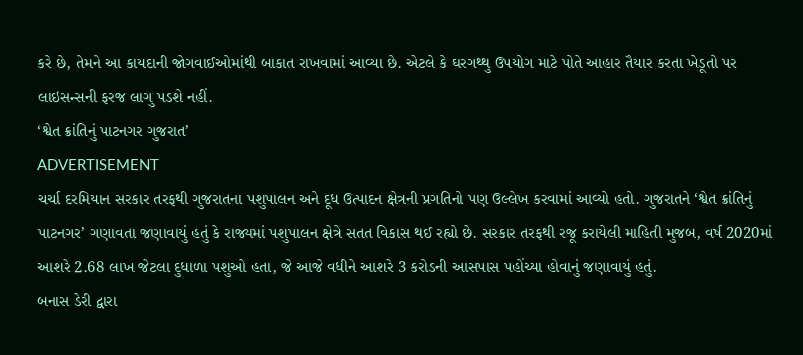કરે છે, તેમને આ કાયદાની જોગવાઈઓમાંથી બાકાત રાખવામાં આવ્યા છે. એટલે કે ઘરગથ્થુ ઉપયોગ માટે પોતે આહાર તૈયાર કરતા ખેડૂતો પર લાઇસન્સની ફરજ લાગુ પડશે નહીં.
‘શ્વેત ક્રાંતિનું પાટનગર ગુજરાત’
ADVERTISEMENT
ચર્ચા દરમિયાન સરકાર તરફથી ગુજરાતના પશુપાલન અને દૂધ ઉત્પાદન ક્ષેત્રની પ્રગતિનો પણ ઉલ્લેખ કરવામાં આવ્યો હતો. ગુજરાતને ‘શ્વેત ક્રાંતિનું પાટનગર’ ગણાવતા જણાવાયું હતું કે રાજ્યમાં પશુપાલન ક્ષેત્રે સતત વિકાસ થઈ રહ્યો છે. સરકાર તરફથી રજૂ કરાયેલી માહિતી મુજબ, વર્ષ 2020માં આશરે 2.68 લાખ જેટલા દુધાળા પશુઓ હતા, જે આજે વધીને આશરે 3 કરોડની આસપાસ પહોંચ્યા હોવાનું જણાવાયું હતું.
બનાસ ડેરી દ્વારા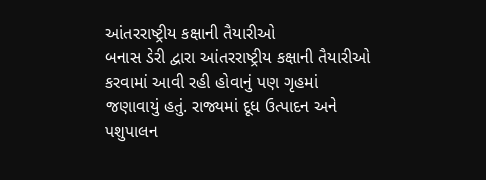આંતરરાષ્ટ્રીય કક્ષાની તૈયારીઓ
બનાસ ડેરી દ્વારા આંતરરાષ્ટ્રીય કક્ષાની તૈયારીઓ કરવામાં આવી રહી હોવાનું પણ ગૃહમાં જણાવાયું હતું. રાજ્યમાં દૂધ ઉત્પાદન અને પશુપાલન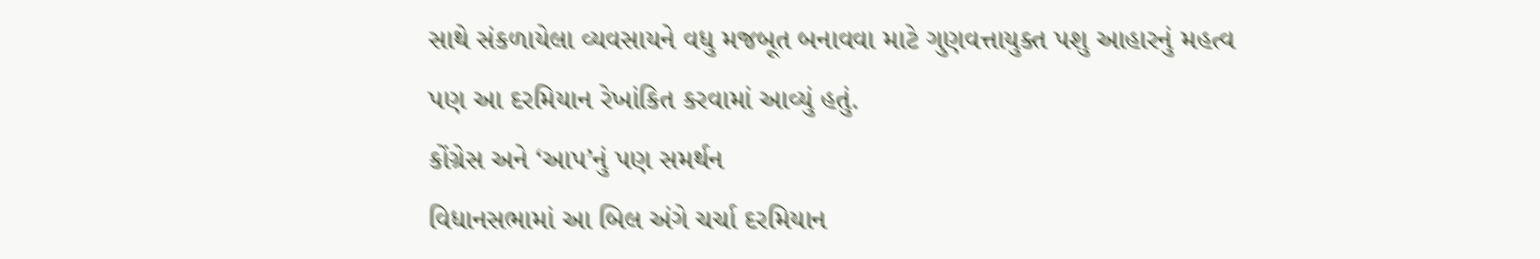સાથે સંકળાયેલા વ્યવસાયને વધુ મજબૂત બનાવવા માટે ગુણવત્તાયુક્ત પશુ આહારનું મહત્વ પણ આ દરમિયાન રેખાંકિત કરવામાં આવ્યું હતું.
કોંગ્રેસ અને ‘આપ’નું પણ સમર્થન
વિધાનસભામાં આ બિલ અંગે ચર્ચા દરમિયાન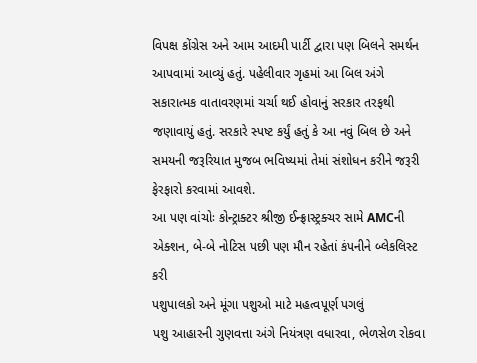વિપક્ષ કોંગ્રેસ અને આમ આદમી પાર્ટી દ્વારા પણ બિલને સમર્થન આપવામાં આવ્યું હતું. પહેલીવાર ગૃહમાં આ બિલ અંગે સકારાત્મક વાતાવરણમાં ચર્ચા થઈ હોવાનું સરકાર તરફથી જણાવાયું હતું. સરકારે સ્પષ્ટ કર્યું હતું કે આ નવું બિલ છે અને સમયની જરૂરિયાત મુજબ ભવિષ્યમાં તેમાં સંશોધન કરીને જરૂરી ફેરફારો કરવામાં આવશે.
આ પણ વાંચોઃ કોન્ટ્રાક્ટર શ્રીજી ઈન્ફ્રાસ્ટ્રક્ચર સામે AMCની એક્શન, બે-બે નોટિસ પછી પણ મૌન રહેતાં કંપનીને બ્લેકલિસ્ટ કરી
પશુપાલકો અને મૂંગા પશુઓ માટે મહત્વપૂર્ણ પગલું
પશુ આહારની ગુણવત્તા અંગે નિયંત્રણ વધારવા, ભેળસેળ રોકવા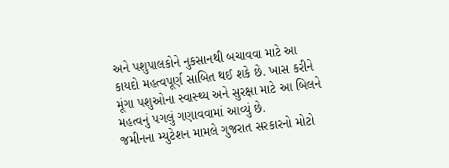અને પશુપાલકોને નુકસાનથી બચાવવા માટે આ કાયદો મહત્વપૂર્ણ સાબિત થઈ શકે છે. ખાસ કરીને મૂંગા પશુઓના સ્વાસ્થ્ય અને સુરક્ષા માટે આ બિલને મહત્વનું પગલું ગણાવવામાં આવ્યું છે.
જમીનના મ્યુટેશન મામલે ગુજરાત સરકારનો મોટો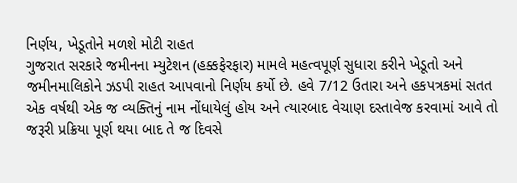નિર્ણય, ખેડૂતોને મળશે મોટી રાહત
ગુજરાત સરકારે જમીનના મ્યુટેશન (હક્કફેરફાર) મામલે મહત્વપૂર્ણ સુધારા કરીને ખેડૂતો અને જમીનમાલિકોને ઝડપી રાહત આપવાનો નિર્ણય કર્યો છે. હવે 7/12 ઉતારા અને હકપત્રકમાં સતત એક વર્ષથી એક જ વ્યક્તિનું નામ નોંધાયેલું હોય અને ત્યારબાદ વેચાણ દસ્તાવેજ કરવામાં આવે તો જરૂરી પ્રક્રિયા પૂર્ણ થયા બાદ તે જ દિવસે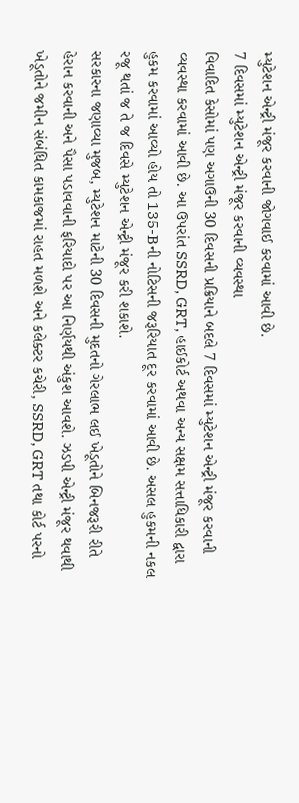મ્યુટેશન એન્ટ્રી મંજૂર કરવાની જોગવાઈ કરવામાં આવી છે.
7 દિવસમાં મ્યુટેશન એન્ટ્રી મંજૂર કરવાની વ્યવસ્થા
વિવાદિત કેસોમાં પણ અગાઉની 30 દિવસની પ્રક્રિયાને બદલે 7 દિવસમાં મ્યુટેશન એન્ટ્રી મંજૂર કરવાની વ્યવસ્થા કરવામાં આવી છે. આ ઉપરાંત SSRD, GRT, હાઈકોર્ટ અથવા અન્ય સક્ષમ સત્તાધિકારી દ્વારા હુકમ કરવામાં આવ્યો હોય તો 135-Bની નોટિસની જરૂરિયાત દૂર કરવામાં આવી છે. અસલ હુકમની નકલ રજૂ થતાં જ તે જ દિવસે મ્યુટેશન એન્ટ્રી મંજૂર કરી શકાશે.
સરકારના જણાવ્યા મુજબ, મ્યુટેશન માટેની 30 દિવસની મુદતનો ગેરલાભ લઈ ખેડૂતોને બિનજરૂરી રીતે હેરાન કરવાની અને પૈસા પડાવવાની ફરિયાદો પર આ નિર્ણયથી અંકુશ આવશે. ઝડપી એન્ટ્રી મંજૂર થવાથી ખેડૂતોને જમીન સંબંધિત કામકાજમાં રાહત મળશે અને કલેક્ટર કચેરી, SSRD, GRT તથા કોર્ટ પરનો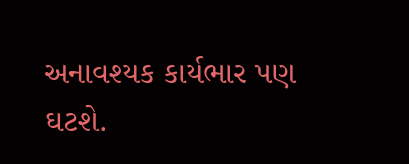અનાવશ્યક કાર્યભાર પણ ઘટશે.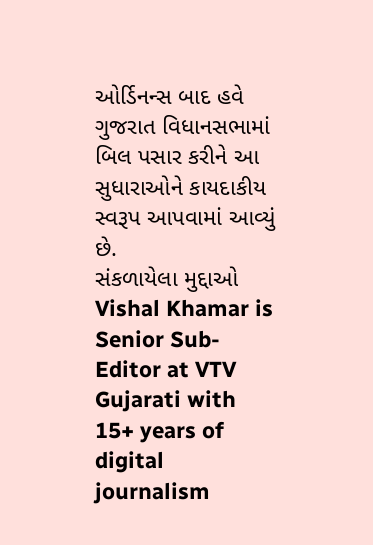ઓર્ડિનન્સ બાદ હવે ગુજરાત વિધાનસભામાં બિલ પસાર કરીને આ સુધારાઓને કાયદાકીય સ્વરૂપ આપવામાં આવ્યું છે.
સંકળાયેલા મુદ્દાઓ
Vishal Khamar is Senior Sub-Editor at VTV Gujarati with 15+ years of digital journalism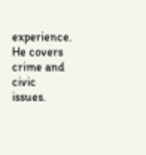experience. He covers crime and civic issues.